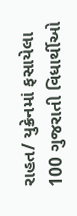રાહત/ યુક્રેનમાં ફસાયેલા 100 ગુજરાતી વિધાર્થીઓ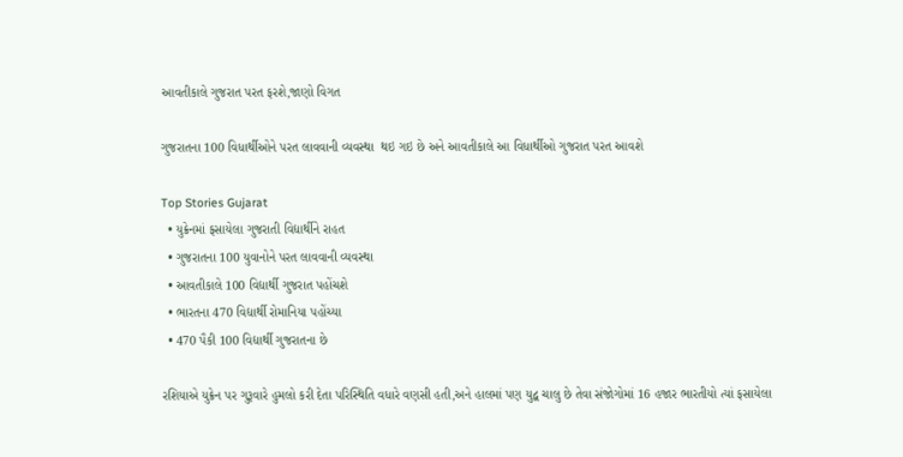આવતીકાલે ગુજરાત પરત ફરશે,જાણો વિગત

ગુજરાતના 100 વિધાર્થીઓને પરત લાવવાની વ્યવસ્થા  થઇ ગઇ છે અને આવતીકાલે આ વિધાર્થીઓ ગુજરાત પરત આવશે

Top Stories Gujarat
  • યુક્રેનમાં ફસાયેલા ગુજરાતી વિદ્યાર્થીને રાહત
  • ગુજરાતના 100 યુવાનોને પરત લાવવાની વ્યવસ્થા
  • આવતીકાલે 100 વિદ્યાર્થી ગુજરાત પહોંચશે
  • ભારતના 470 વિદ્યાર્થી રોમાનિયા પહોંચ્યા
  • 470 પૈકી 100 વિદ્યાર્થી ગુજરાતના છે

રશિયાએ યુક્રેન પર ગુરૂવારે હુમલો કરી દેતા પરિસ્થિતિ વધારે વણસી હતી,અને હાલમાં પણ યુદ્વ ચાલુ છે તેવા સંજોગોમાં 16 હજાર ભારતીયો ત્યાં ફસાયેલા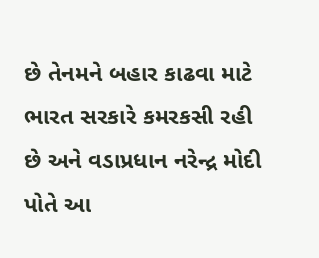છે તેનમને બહાર કાઢવા માટે ભારત સરકારે કમરકસી રહી છે અને વડાપ્રધાન નરેન્દ્ર મોદી પોતે આ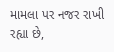મામલા પર નજર રાખી રહ્યા છે,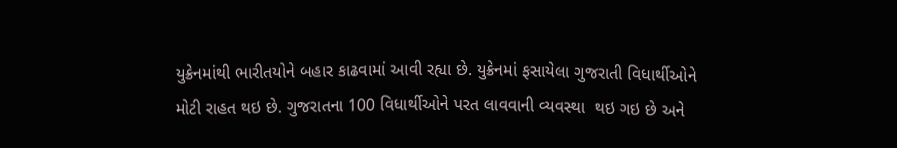યુક્રેનમાંથી ભારીતયોને બહાર કાઢવામાં આવી રહ્યા છે. યુક્રેનમાં ફસાયેલા ગુજરાતી વિધાર્થીઓને મોટી રાહત થઇ છે. ગુજરાતના 100 વિધાર્થીઓને પરત લાવવાની વ્યવસ્થા  થઇ ગઇ છે અને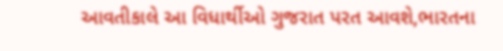આવતીકાલે આ વિધાર્થીઓ ગુજરાત પરત આવશે,ભારતના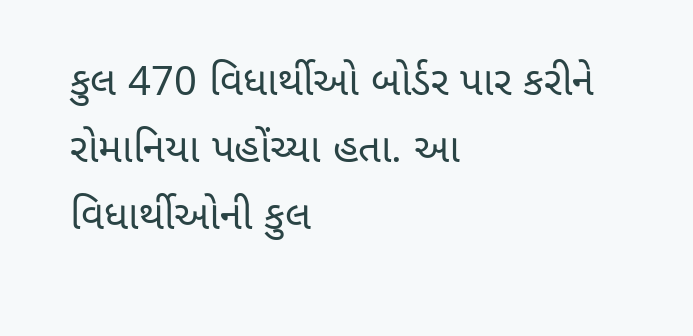કુલ 470 વિધાર્થીઓ બોર્ડર પાર કરીને રોમાનિયા પહોંચ્યા હતા. આ વિધાર્થીઓની કુલ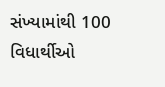સંખ્યામાંથી 100 વિધાર્થીઓ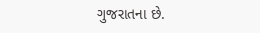ગુજરાતના છે.